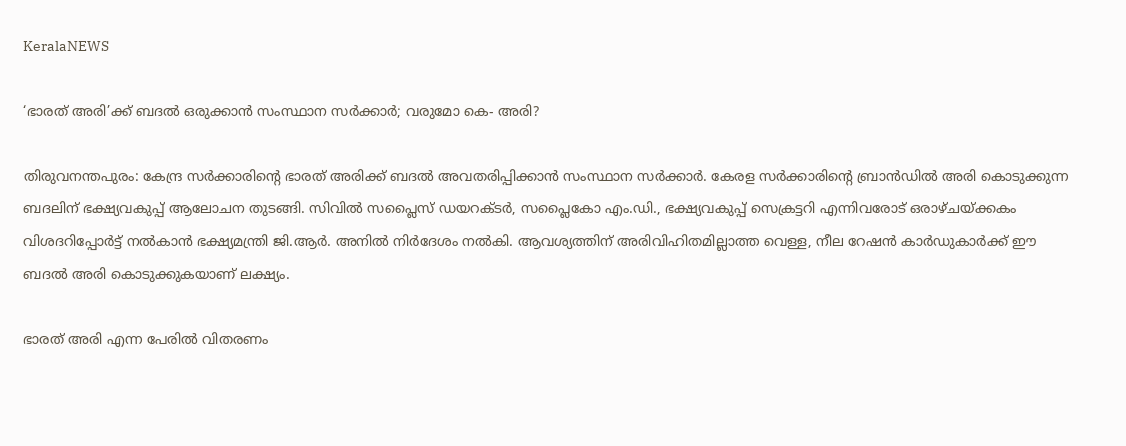KeralaNEWS

‘ഭാരത് അരി’ക്ക് ബദല്‍ ഒരുക്കാന്‍ സംസ്ഥാന സര്‍ക്കാര്‍; വരുമോ കെ- അരി?

തിരുവനന്തപുരം: കേന്ദ്ര സര്‍ക്കാരിന്റെ ഭാരത് അരിക്ക് ബദല്‍ അവതരിപ്പിക്കാന്‍ സംസ്ഥാന സര്‍ക്കാര്‍. കേരള സര്‍ക്കാരിന്റെ ബ്രാന്‍ഡില്‍ അരി കൊടുക്കുന്ന ബദലിന് ഭക്ഷ്യവകുപ്പ് ആലോചന തുടങ്ങി. സിവില്‍ സപ്ലൈസ് ഡയറക്ടര്‍, സപ്ലൈകോ എം.ഡി., ഭക്ഷ്യവകുപ്പ് സെക്രട്ടറി എന്നിവരോട് ഒരാഴ്ചയ്ക്കകം വിശദറിപ്പോര്‍ട്ട് നല്‍കാന്‍ ഭക്ഷ്യമന്ത്രി ജി.ആര്‍. അനില്‍ നിര്‍ദേശം നല്‍കി. ആവശ്യത്തിന് അരിവിഹിതമില്ലാത്ത വെള്ള, നീല റേഷന്‍ കാര്‍ഡുകാര്‍ക്ക് ഈ ബദല്‍ അരി കൊടുക്കുകയാണ് ലക്ഷ്യം.

ഭാരത് അരി എന്ന പേരില്‍ വിതരണം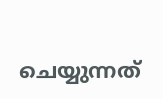ചെയ്യുന്നത്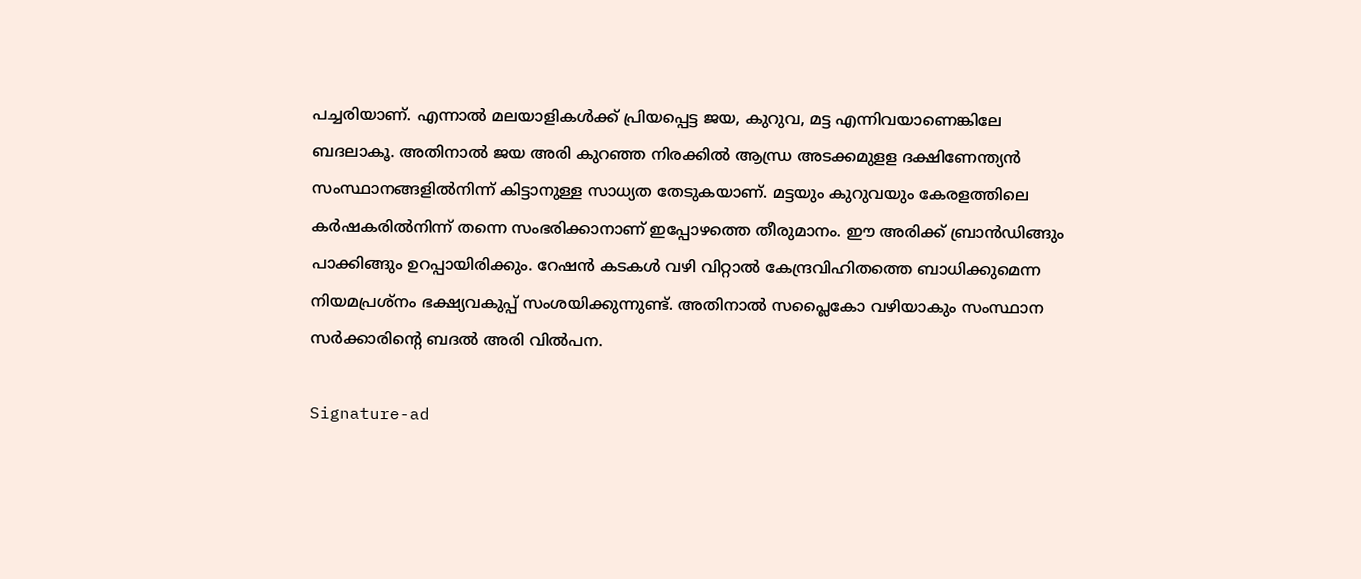പച്ചരിയാണ്. എന്നാല്‍ മലയാളികള്‍ക്ക് പ്രിയപ്പെട്ട ജയ, കുറുവ, മട്ട എന്നിവയാണെങ്കിലേ ബദലാകൂ. അതിനാല്‍ ജയ അരി കുറഞ്ഞ നിരക്കില്‍ ആന്ധ്ര അടക്കമുളള ദക്ഷിണേന്ത്യന്‍ സംസ്ഥാനങ്ങളില്‍നിന്ന് കിട്ടാനുള്ള സാധ്യത തേടുകയാണ്. മട്ടയും കുറുവയും കേരളത്തിലെ കര്‍ഷകരില്‍നിന്ന് തന്നെ സംഭരിക്കാനാണ് ഇപ്പോഴത്തെ തീരുമാനം. ഈ അരിക്ക് ബ്രാന്‍ഡിങ്ങും പാക്കിങ്ങും ഉറപ്പായിരിക്കും. റേഷന്‍ കടകള്‍ വഴി വിറ്റാല്‍ കേന്ദ്രവിഹിതത്തെ ബാധിക്കുമെന്ന നിയമപ്രശ്നം ഭക്ഷ്യവകുപ്പ് സംശയിക്കുന്നുണ്ട്. അതിനാല്‍ സപ്ലൈകോ വഴിയാകും സംസ്ഥാന സര്‍ക്കാരിന്റെ ബദല്‍ അരി വില്‍പന.

Signature-ad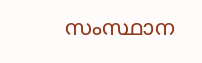സംസ്ഥാന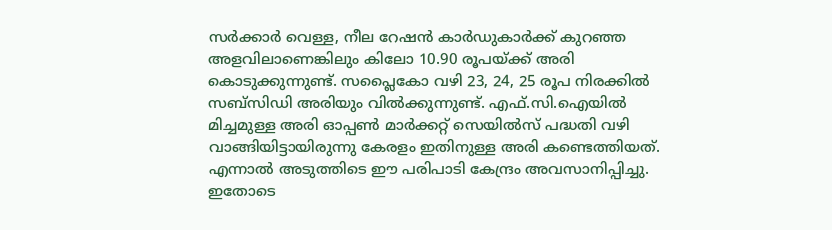സര്‍ക്കാര്‍ വെള്ള, നീല റേഷന്‍ കാര്‍ഡുകാര്‍ക്ക് കുറഞ്ഞ അളവിലാണെങ്കിലും കിലോ 10.90 രൂപയ്ക്ക് അരി കൊടുക്കുന്നുണ്ട്. സപ്ലൈകോ വഴി 23, 24, 25 രൂപ നിരക്കില്‍ സബ്സിഡി അരിയും വില്‍ക്കുന്നുണ്ട്. എഫ്.സി.ഐയില്‍ മിച്ചമുള്ള അരി ഓപ്പണ്‍ മാര്‍ക്കറ്റ് സെയില്‍സ് പദ്ധതി വഴി വാങ്ങിയിട്ടായിരുന്നു കേരളം ഇതിനുള്ള അരി കണ്ടെത്തിയത്. എന്നാല്‍ അടുത്തിടെ ഈ പരിപാടി കേന്ദ്രം അവസാനിപ്പിച്ചു. ഇതോടെ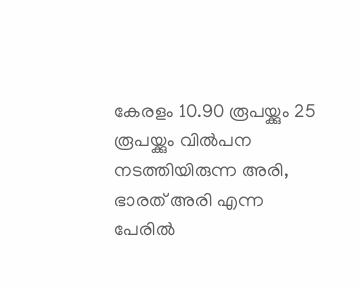കേരളം 10.90 രൂപയ്ക്കും 25 രൂപയ്ക്കും വില്‍പന നടത്തിയിരുന്ന അരി, ഭാരത് അരി എന്ന പേരില്‍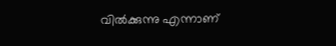വില്‍ക്കുന്നു എന്നാണ്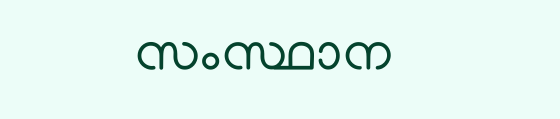സംസ്ഥാന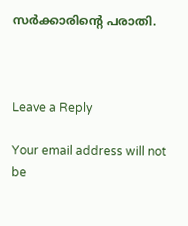സര്‍ക്കാരിന്റെ പരാതി.



Leave a Reply

Your email address will not be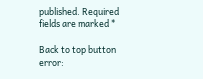published. Required fields are marked *

Back to top button
error: